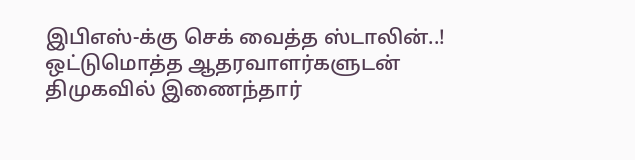இபிஎஸ்-க்கு செக் வைத்த ஸ்டாலின்..! ஒட்டுமொத்த ஆதரவாளர்களுடன் திமுகவில் இணைந்தார்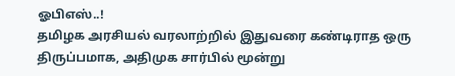ஓபிஎஸ்..!
தமிழக அரசியல் வரலாற்றில் இதுவரை கண்டிராத ஒரு திருப்பமாக, அதிமுக சார்பில் மூன்று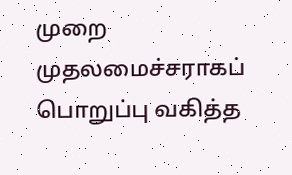முறை முதலமைச்சராகப் பொறுப்பு வகித்த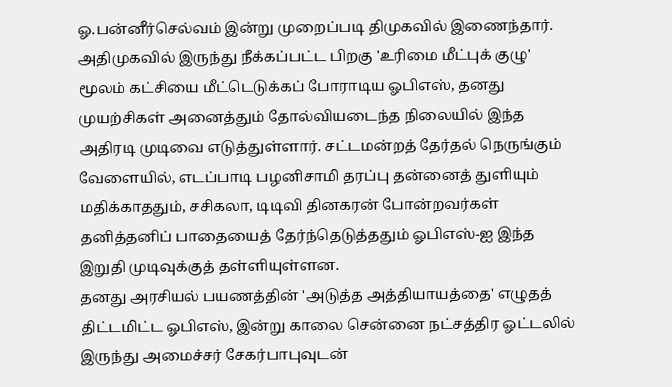ஓ.பன்னீர்செல்வம் இன்று முறைப்படி திமுகவில் இணைந்தார். அதிமுகவில் இருந்து நீக்கப்பட்ட பிறகு 'உரிமை மீட்புக் குழு' மூலம் கட்சியை மீட்டெடுக்கப் போராடிய ஓபிஎஸ், தனது முயற்சிகள் அனைத்தும் தோல்வியடைந்த நிலையில் இந்த அதிரடி முடிவை எடுத்துள்ளார். சட்டமன்றத் தேர்தல் நெருங்கும் வேளையில், எடப்பாடி பழனிசாமி தரப்பு தன்னைத் துளியும் மதிக்காததும், சசிகலா, டிடிவி தினகரன் போன்றவர்கள் தனித்தனிப் பாதையைத் தேர்ந்தெடுத்ததும் ஓபிஎஸ்-ஐ இந்த இறுதி முடிவுக்குத் தள்ளியுள்ளன.
தனது அரசியல் பயணத்தின் 'அடுத்த அத்தியாயத்தை' எழுதத் திட்டமிட்ட ஓபிஎஸ், இன்று காலை சென்னை நட்சத்திர ஓட்டலில் இருந்து அமைச்சர் சேகர்பாபுவுடன்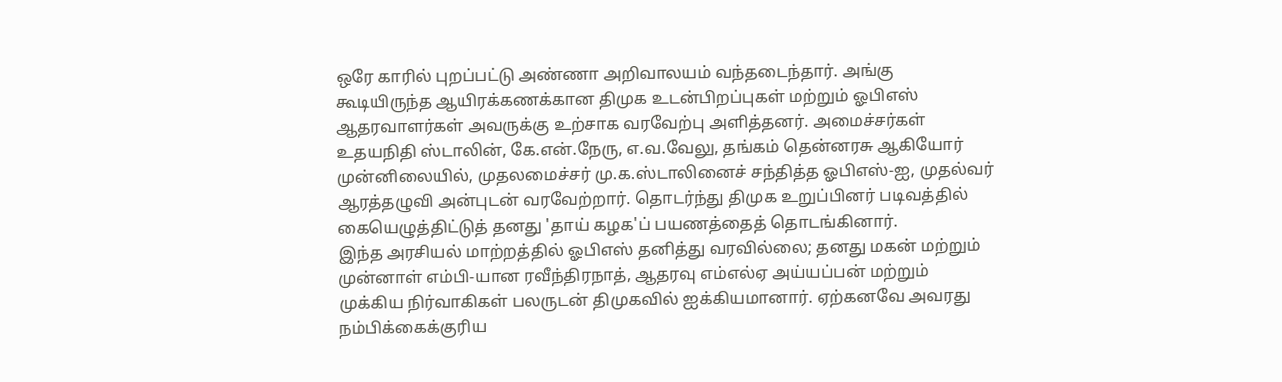ஒரே காரில் புறப்பட்டு அண்ணா அறிவாலயம் வந்தடைந்தார். அங்கு கூடியிருந்த ஆயிரக்கணக்கான திமுக உடன்பிறப்புகள் மற்றும் ஓபிஎஸ் ஆதரவாளர்கள் அவருக்கு உற்சாக வரவேற்பு அளித்தனர். அமைச்சர்கள் உதயநிதி ஸ்டாலின், கே.என்.நேரு, எ.வ.வேலு, தங்கம் தென்னரசு ஆகியோர் முன்னிலையில், முதலமைச்சர் மு.க.ஸ்டாலினைச் சந்தித்த ஓபிஎஸ்-ஐ, முதல்வர் ஆரத்தழுவி அன்புடன் வரவேற்றார். தொடர்ந்து திமுக உறுப்பினர் படிவத்தில் கையெழுத்திட்டுத் தனது 'தாய் கழக'ப் பயணத்தைத் தொடங்கினார்.
இந்த அரசியல் மாற்றத்தில் ஓபிஎஸ் தனித்து வரவில்லை; தனது மகன் மற்றும் முன்னாள் எம்பி-யான ரவீந்திரநாத், ஆதரவு எம்எல்ஏ அய்யப்பன் மற்றும் முக்கிய நிர்வாகிகள் பலருடன் திமுகவில் ஐக்கியமானார். ஏற்கனவே அவரது நம்பிக்கைக்குரிய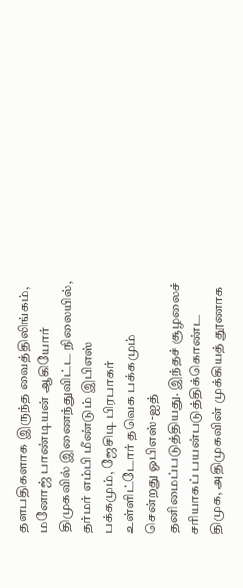தளபதிகளாக இருந்த வைத்திலிங்கம், மனோஜ் பாண்டியன் ஆகியோர் திமுகவில் இணைந்துவிட்ட நிலையில், தர்மர் எம்பி மீண்டும் இபிஎஸ் பக்கமும், ஜேசிடி பிரபாகர் உள்ளிட்டோர் தவெக பக்கமும் சென்றது ஓபிஎஸ்-ஐத் தனிமைப்படுத்தியது. இந்தச் சூழலைச் சரியாகப் பயன்படுத்திக்கொண்ட திமுக, அதிமுகவின் முக்கியத் தூணாக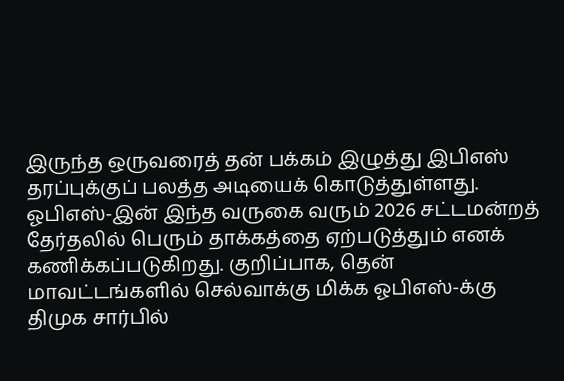இருந்த ஒருவரைத் தன் பக்கம் இழுத்து இபிஎஸ் தரப்புக்குப் பலத்த அடியைக் கொடுத்துள்ளது.
ஓபிஎஸ்-இன் இந்த வருகை வரும் 2026 சட்டமன்றத் தேர்தலில் பெரும் தாக்கத்தை ஏற்படுத்தும் எனக் கணிக்கப்படுகிறது. குறிப்பாக, தென் மாவட்டங்களில் செல்வாக்கு மிக்க ஓபிஎஸ்-க்கு திமுக சார்பில்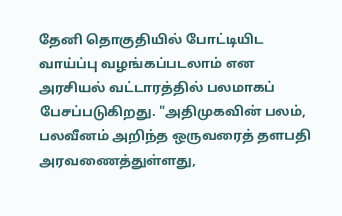தேனி தொகுதியில் போட்டியிட வாய்ப்பு வழங்கப்படலாம் என அரசியல் வட்டாரத்தில் பலமாகப் பேசப்படுகிறது. "அதிமுகவின் பலம், பலவீனம் அறிந்த ஒருவரைத் தளபதி அரவணைத்துள்ளது,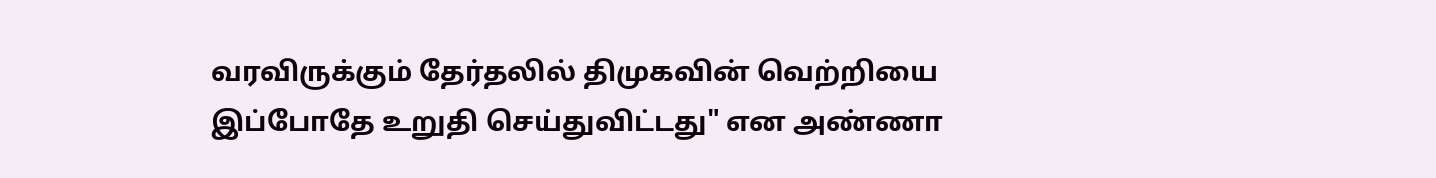வரவிருக்கும் தேர்தலில் திமுகவின் வெற்றியை இப்போதே உறுதி செய்துவிட்டது" என அண்ணா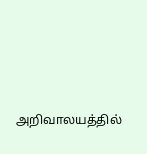அறிவாலயத்தில்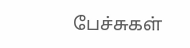பேச்சுகள்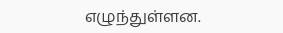எழுந்துள்ளன.